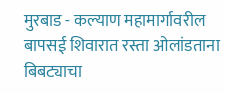मुरबाड - कल्याण महामार्गावरील बापसई शिवारात रस्ता ओलांडताना बिबट्याचा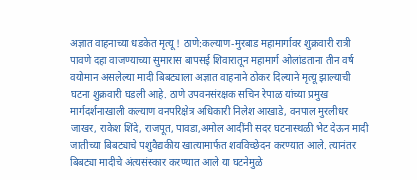अज्ञात वाहनाच्या धडकेत मृत्यू ! ठाणे:कल्याण-मुरबाड महामार्गावर शुक्रवारी रात्री पावणे दहा वाजण्याच्या सुमारास बापसई शिवारातून महामार्ग ओलांडताना तीन वर्ष वयोमान असलेल्या मादी बिबट्याला अज्ञात वाहनाने ठोकर दिल्याने मृत्यू झाल्याची घटना शुक्रवारी घडली आहे. ठाणे उपवनसंरक्षक सचिन रेपाळ यांच्या प्रमुख मार्गदर्शनाखाली कल्याण वनपरिक्षेत्र अधिकारी निलेश आखाडे, वनपाल मुरलीधर जाखर, राकेश शिंदे, राजपूत, पावडा,अमोल आदींनी सदर घटनास्थळी भेट देऊन मादी जातीच्या बिबट्याचे पशुवैद्यकीय खात्यामार्फत शवविच्छेदन करण्यात आले. त्यानंतर बिबट्या मादीचे अंत्यसंस्कार करण्यात आले या घटनेमुळे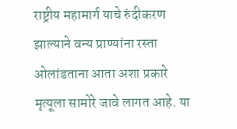राष्ट्रीय महामार्ग याचे रुंदीकरण झाल्याने वन्य प्राण्यांना रस्ता ओलांडताना आता अशा प्रकारे मृत्यूला सामोरे जावे लागत आहे. या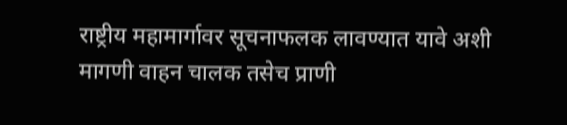राष्ट्रीय महामार्गावर सूचनाफलक लावण्यात यावे अशी मागणी वाहन चालक तसेच प्राणी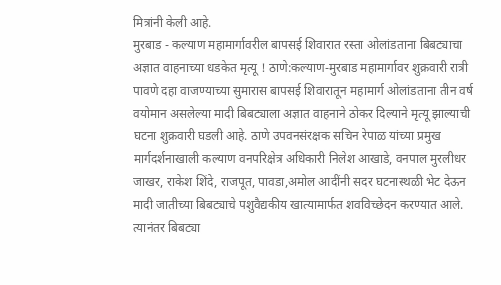मित्रांनी केली आहे.
मुरबाड - कल्याण महामार्गावरील बापसई शिवारात रस्ता ओलांडताना बिबट्याचा अज्ञात वाहनाच्या धडकेत मृत्यू ! ठाणे:कल्याण-मुरबाड महामार्गावर शुक्रवारी रात्री पावणे दहा वाजण्याच्या सुमारास बापसई शिवारातून महामार्ग ओलांडताना तीन वर्ष वयोमान असलेल्या मादी बिबट्याला अज्ञात वाहनाने ठोकर दिल्याने मृत्यू झाल्याची घटना शुक्रवारी घडली आहे. ठाणे उपवनसंरक्षक सचिन रेपाळ यांच्या प्रमुख मार्गदर्शनाखाली कल्याण वनपरिक्षेत्र अधिकारी निलेश आखाडे, वनपाल मुरलीधर जाखर, राकेश शिंदे, राजपूत, पावडा,अमोल आदींनी सदर घटनास्थळी भेट देऊन मादी जातीच्या बिबट्याचे पशुवैद्यकीय खात्यामार्फत शवविच्छेदन करण्यात आले. त्यानंतर बिबट्या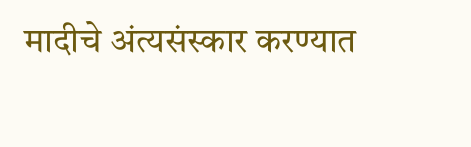मादीचे अंत्यसंस्कार करण्यात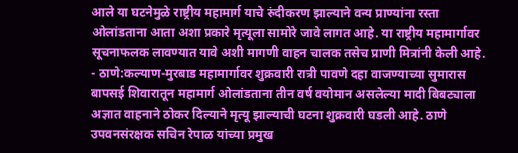आले या घटनेमुळे राष्ट्रीय महामार्ग याचे रुंदीकरण झाल्याने वन्य प्राण्यांना रस्ता ओलांडताना आता अशा प्रकारे मृत्यूला सामोरे जावे लागत आहे. या राष्ट्रीय महामार्गावर सूचनाफलक लावण्यात यावे अशी मागणी वाहन चालक तसेच प्राणी मित्रांनी केली आहे.
- ठाणे:कल्याण-मुरबाड महामार्गावर शुक्रवारी रात्री पावणे दहा वाजण्याच्या सुमारास बापसई शिवारातून महामार्ग ओलांडताना तीन वर्ष वयोमान असलेल्या मादी बिबट्याला अज्ञात वाहनाने ठोकर दिल्याने मृत्यू झाल्याची घटना शुक्रवारी घडली आहे. ठाणे उपवनसंरक्षक सचिन रेपाळ यांच्या प्रमुख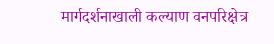मार्गदर्शनाखाली कल्याण वनपरिक्षेत्र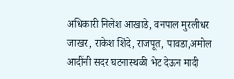अधिकारी निलेश आखाडे, वनपाल मुरलीधर जाखर, राकेश शिंदे, राजपूत, पावडा,अमोल आदींनी सदर घटनास्थळी भेट देऊन मादी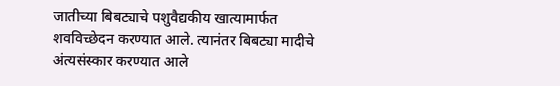जातीच्या बिबट्याचे पशुवैद्यकीय खात्यामार्फत शवविच्छेदन करण्यात आले. त्यानंतर बिबट्या मादीचे अंत्यसंस्कार करण्यात आले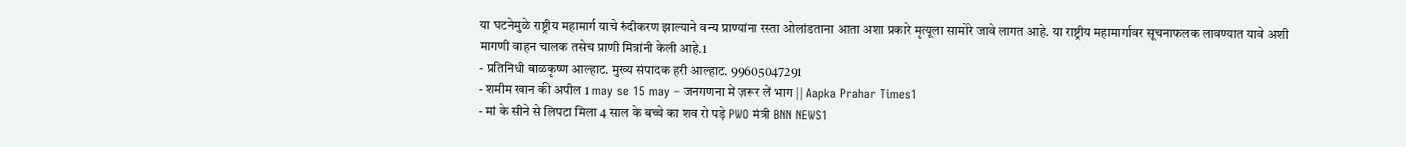या घटनेमुळे राष्ट्रीय महामार्ग याचे रुंदीकरण झाल्याने वन्य प्राण्यांना रस्ता ओलांडताना आता अशा प्रकारे मृत्यूला सामोरे जावे लागत आहे. या राष्ट्रीय महामार्गावर सूचनाफलक लावण्यात यावे अशी मागणी वाहन चालक तसेच प्राणी मित्रांनी केली आहे.1
- प्रतिनिधी बाळकृष्ण आल्हाट. मुख्य संपादक हरी आल्हाट. 99605047291
- शमीम खान की अपील 1 may se 15 may – जनगणना में ज़रूर लें भाग || Aapka Prahar Times1
- मां के सीने से लिपटा मिला 4 साल के बच्चे का शव रो पड़े PWO मंत्री BNN NEWS1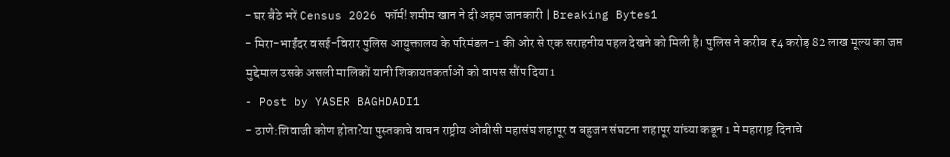- घर बैठे भरें Census 2026 फॉर्म! शमीम खान ने दी अहम जानकारी | Breaking Bytes1
- मिरा-भाईंदर वसई-विरार पुलिस आयुक्तालय के परिमंडल-1 की ओर से एक सराहनीय पहल देखने को मिली है। पुलिस ने करीब ₹4 करोड़ 82 लाख मूल्य का जप्त मुद्देमाल उसके असली मालिकों यानी शिकायतकर्ताओं को वापस सौंप दिया1
- Post by YASER BAGHDADI1
- ठाणे:शिवाजी कोण होता?या पुस्तकाचे वाचन राष्ट्रीय ओबीसी महासंघ शहापूर व बहुजन संघटना शहापूर यांच्या कडून 1 मे महाराष्ट्र दिनाचे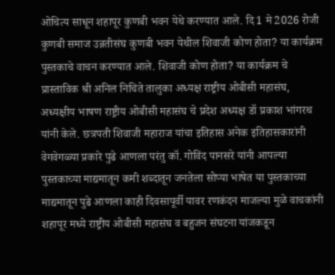ओचित्य साधून शहापूर कुणबी भवन येथे करण्यात आले. दि 1 मे 2026 रोजी कुणबी समाज उन्नतीसंघ कुणबी भवन येथील शिवाजी कोण होता? या कार्यक्रम पुस्तकाचे वाचन करण्यात आले. शिवाजी कोण होता? या कार्यक्रम चे प्रास्ताविक श्री अनिल निचिते तालुका अध्यक्ष राष्ट्रीय ओबीसी महासंघ, अध्यक्षीय भाषण राष्ट्रीय ओबीसी महासंघ चे प्रदेश अध्यक्ष डॉ प्रकाश भांगरथ यांनी केले. छत्रपती शिवाजी महाराज यांचा इतिहास अनेक इतिहासकारांनी वेगवेगळ्या प्रकारे पुढे आणला परंतु कॉ. गोविंद पानसरे यांनी आपल्या पुस्तकाच्या माद्यमातून कमी शब्दातून जनतेला सोप्या भाषेत या पुस्तकाच्या माद्यमातून पुढे आणला काही दिवसापूर्वी यावर रणकंदन माजल्या मुळे वाचकांनी शहापूर मध्ये राष्ट्रीय ओबीसी महासंघ व बहुजन संघटना यांजकडून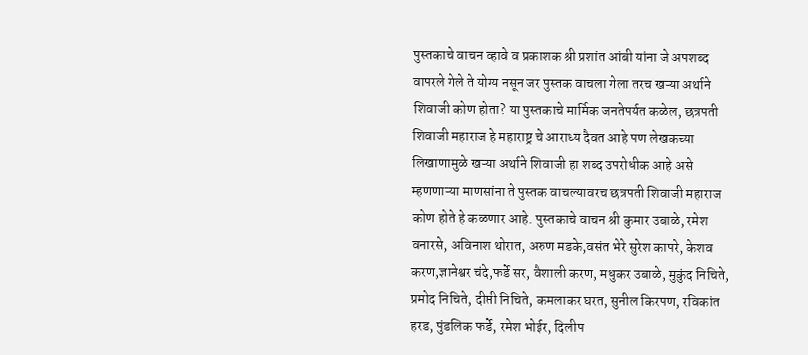पुस्तकाचे वाचन व्हावे व प्रकाशक श्री प्रशांत आंबी यांना जे अपशब्द वापरले गेले ते योग्य नसून जर पुस्तक वाचला गेला तरच खऱ्या अर्थाने शिवाजी कोण होता? या पुस्तकाचे मार्मिक जनतेपर्यत कळेल, छत्रपती शिवाजी महाराज हे महाराष्ट्र चे आराध्य दैवत आहे पण लेखकच्या लिखाणामुळे खऱ्या अर्थाने शिवाजी हा शब्द उपरोधीक आहे असे म्हणणाऱ्या माणसांना ते पुस्तक वाचल्यावरच छत्रपती शिवाजी महाराज कोण होते हे कळणार आहे. पुस्तकाचे वाचन श्री कुमार उबाळे, रमेश वनारसे, अविनाश थोरात, अरुण मडके,वसंत भेरे सुरेश कापरे, केशव करण,ज्ञानेश्वर चंदे,फर्डे सर, वैशाली करण, मधुकर उबाळे, मुकुंद निचिते, प्रमोद निचिते, दीप्ती निचिते, कमलाकर घरत, सुनील किरपण, रविकांत हरड, पुंडलिक फर्डे, रमेश भोईर, दिलीप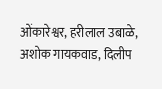ओंकारेश्वर, हरीलाल उबाळे, अशोक गायकवाड, दिलीप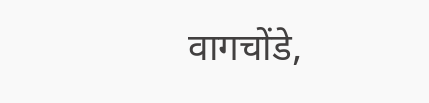वागचोंडे,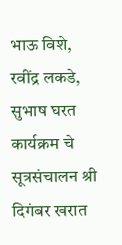भाऊ विशे, रवींद्र लकडे, सुभाष घरत कार्यक्रम चे सूत्रसंचालन श्री दिगंबर खरात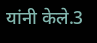यांनी केले.3